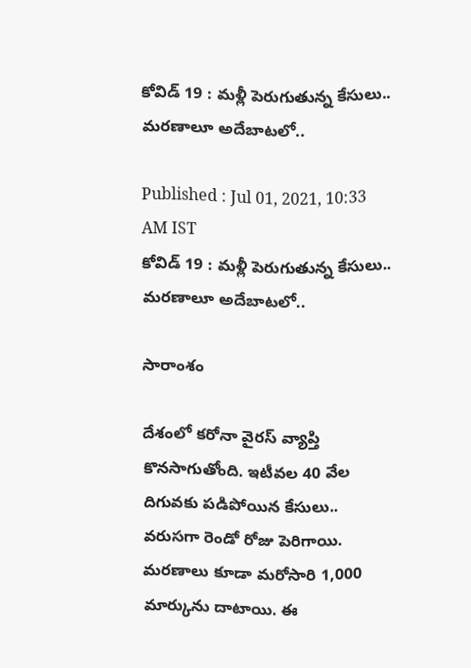కోవిడ్ 19 : మళ్లీ పెరుగుతున్న కేసులు.. మరణాలూ అదేబాటలో..

Published : Jul 01, 2021, 10:33 AM IST
కోవిడ్ 19 : మళ్లీ పెరుగుతున్న కేసులు.. మరణాలూ అదేబాటలో..

సారాంశం

దేశంలో కరోనా వైరస్ వ్యాప్తి కొనసాగుతోంది. ఇటీవల 40 వేల దిగువకు పడిపోయిన కేసులు.. వరుసగా రెండో రోజు పెరిగాయి. మరణాలు కూడా మరోసారి 1,000 మార్కును దాటాయి. ఈ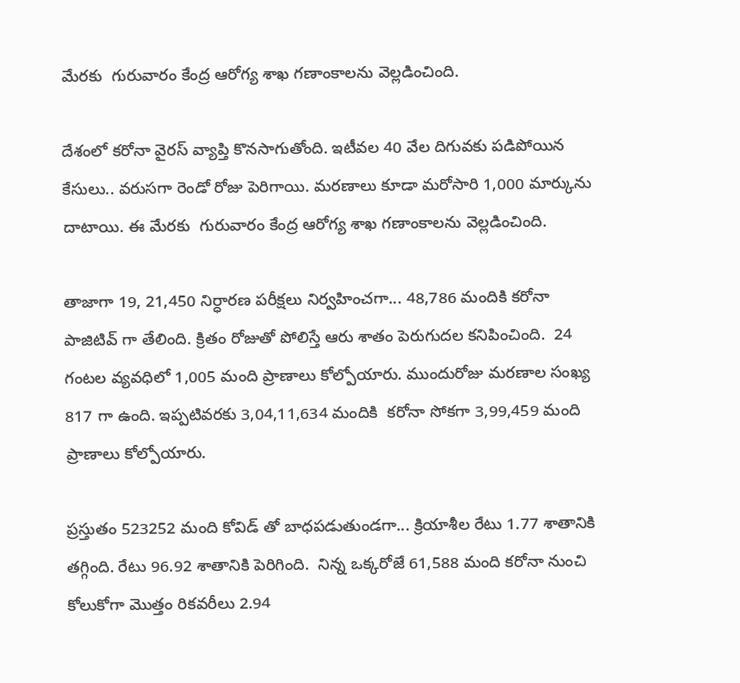మేరకు  గురువారం కేంద్ర ఆరోగ్య శాఖ గణాంకాలను వెల్లడించింది.

దేశంలో కరోనా వైరస్ వ్యాప్తి కొనసాగుతోంది. ఇటీవల 40 వేల దిగువకు పడిపోయిన కేసులు.. వరుసగా రెండో రోజు పెరిగాయి. మరణాలు కూడా మరోసారి 1,000 మార్కును దాటాయి. ఈ మేరకు  గురువారం కేంద్ర ఆరోగ్య శాఖ గణాంకాలను వెల్లడించింది.

తాజాగా 19, 21,450 నిర్ధారణ పరీక్షలు నిర్వహించగా... 48,786 మందికి కరోనా పాజిటివ్ గా తేలింది. క్రితం రోజుతో పోలిస్తే ఆరు శాతం పెరుగుదల కనిపించింది.  24 గంటల వ్యవధిలో 1,005 మంది ప్రాణాలు కోల్పోయారు. ముందురోజు మరణాల సంఖ్య 817 గా ఉంది. ఇప్పటివరకు 3,04,11,634 మందికి  కరోనా సోకగా 3,99,459 మంది ప్రాణాలు కోల్పోయారు.

ప్రస్తుతం 523252 మంది కోవిడ్ తో బాధపడుతుండగా... క్రియాశీల రేటు 1.77 శాతానికి తగ్గింది. రేటు 96.92 శాతానికి పెరిగింది.  నిన్న ఒక్కరోజే 61,588 మంది కరోనా నుంచి కోలుకోగా మొత్తం రికవరీలు 2.94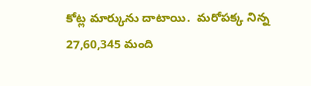కోట్ల మార్కును దాటాయి.  మరోపక్క నిన్న 27,60,345 మంది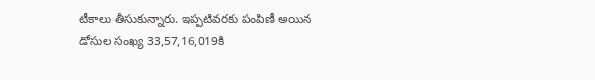టీకాలు తీసుకున్నారు. ఇప్పటివరకు పంపిణీ అయిన డోసుల సంఖ్య 33,57,16,019కి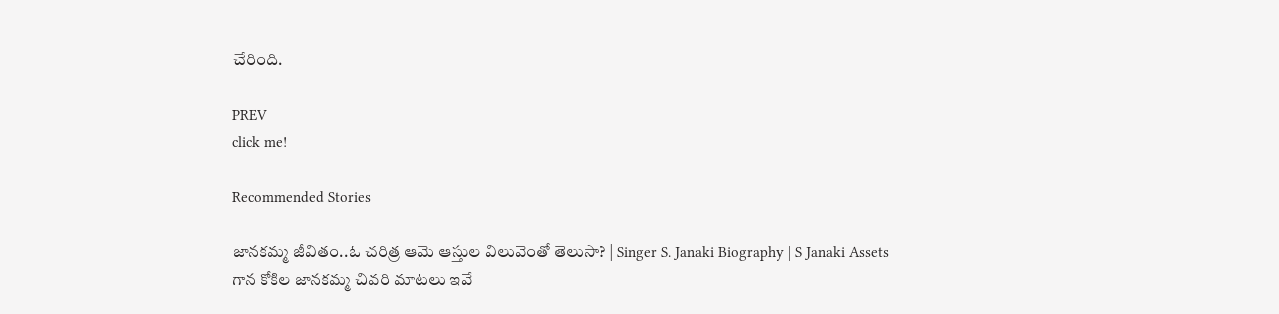చేరింది.

PREV
click me!

Recommended Stories

జానకమ్మ జీవితం..ఓ చరిత్ర ఆమె ఆస్తుల విలువెంతో తెలుసా? | Singer S. Janaki Biography | S Janaki Assets
గాన కోకిల జానకమ్మ చివరి మాటలు ఇవే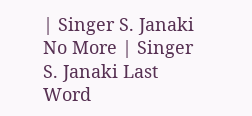| Singer S. Janaki No More | Singer S. Janaki Last Word